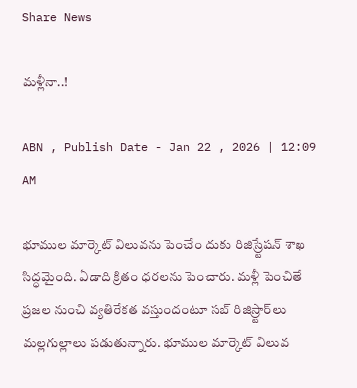Share News

మళ్లీనా..!

ABN , Publish Date - Jan 22 , 2026 | 12:09 AM

భూముల మార్కెట్‌ విలువను పెంచేం దుకు రిజిస్ర్టేషన్‌ శాఖ సిద్ధమైంది. ఏడాది క్రితం ధరలను పెంచారు. మళ్లీ పెంచితే ప్రజల నుంచి వ్యతిరేకత వస్తుందంటూ సబ్‌ రిజిస్ర్టార్‌లు మల్లగుల్లాలు పడుతున్నారు. భూముల మార్కెట్‌ విలువ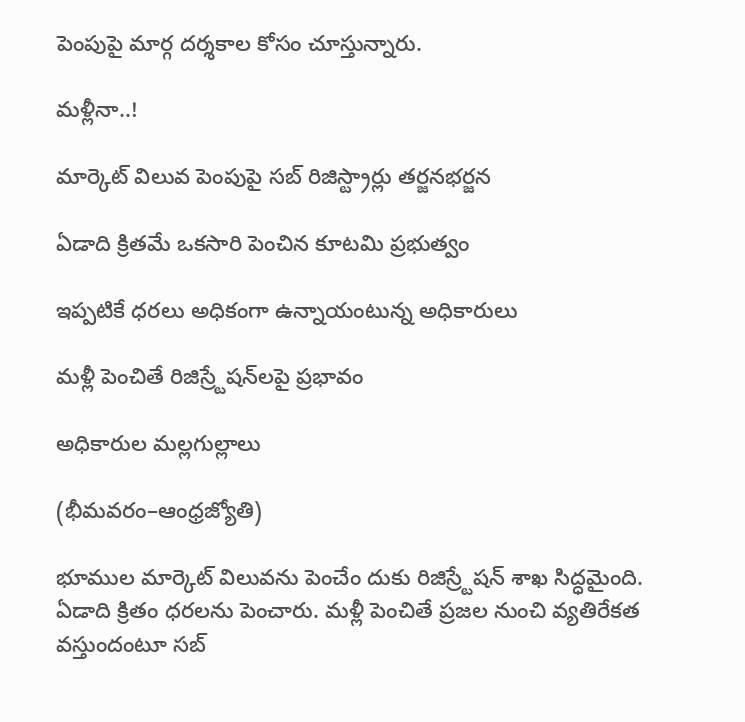పెంపుపై మార్గ దర్శకాల కోసం చూస్తున్నారు.

మళ్లీనా..!

మార్కెట్‌ విలువ పెంపుపై సబ్‌ రిజిస్ట్రార్లు తర్జనభర్జన

ఏడాది క్రితమే ఒకసారి పెంచిన కూటమి ప్రభుత్వం

ఇప్పటికే ధరలు అధికంగా ఉన్నాయంటున్న అధికారులు

మళ్లీ పెంచితే రిజిస్ర్టేషన్‌లపై ప్రభావం

అధికారుల మల్లగుల్లాలు

(భీమవరం–ఆంధ్రజ్యోతి)

భూముల మార్కెట్‌ విలువను పెంచేం దుకు రిజిస్ర్టేషన్‌ శాఖ సిద్ధమైంది. ఏడాది క్రితం ధరలను పెంచారు. మళ్లీ పెంచితే ప్రజల నుంచి వ్యతిరేకత వస్తుందంటూ సబ్‌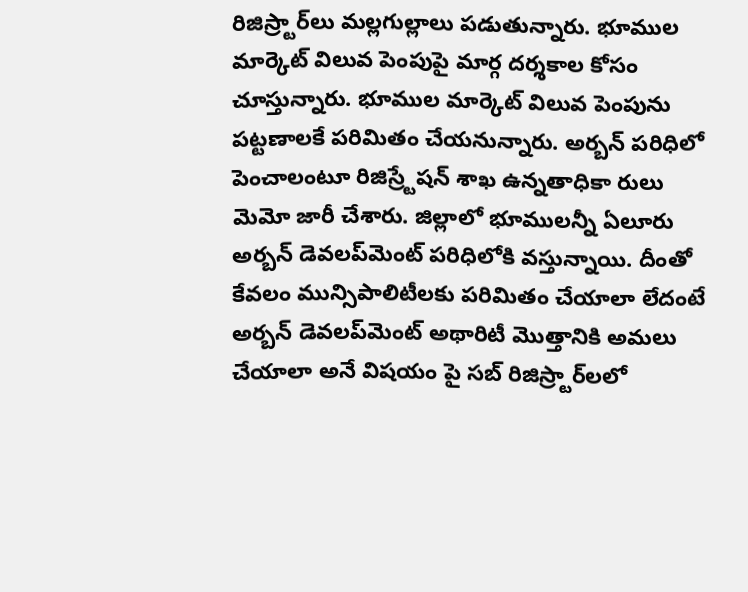రిజిస్ర్టార్‌లు మల్లగుల్లాలు పడుతున్నారు. భూముల మార్కెట్‌ విలువ పెంపుపై మార్గ దర్శకాల కోసం చూస్తున్నారు. భూముల మార్కెట్‌ విలువ పెంపును పట్టణాలకే పరిమితం చేయనున్నారు. అర్బన్‌ పరిధిలో పెంచాలంటూ రిజిస్ర్టేషన్‌ శాఖ ఉన్నతాధికా రులు మెమో జారీ చేశారు. జిల్లాలో భూములన్నీ ఏలూరు అర్బన్‌ డెవలప్‌మెంట్‌ పరిధిలోకి వస్తున్నాయి. దీంతో కేవలం మున్సిపాలిటీలకు పరిమితం చేయాలా లేదంటే అర్బన్‌ డెవలప్‌మెంట్‌ అథారిటీ మొత్తానికి అమలు చేయాలా అనే విషయం పై సబ్‌ రిజిస్ర్టార్‌లలో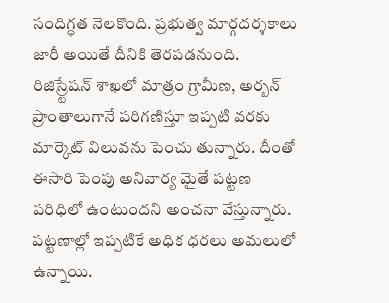సందిగ్ధత నెలకొంది. ప్రభుత్వ మార్గదర్శకాలు జారీ అయితే దీనికి తెరపడనుంది. రిజిస్ర్టేషన్‌ శాఖలో మాత్రం గ్రామీణ, అర్బన్‌ ప్రాంతాలుగానే పరిగణిస్తూ ఇప్పటి వరకు మార్కెట్‌ విలువను పెంచు తున్నారు. దీంతో ఈసారి పెంపు అనివార్య మైతే పట్టణ పరిధిలో ఉంటుందని అంచనా వేస్తున్నారు. పట్టణాల్లో ఇప్పటికే అధిక ధరలు అమలులో ఉన్నాయి.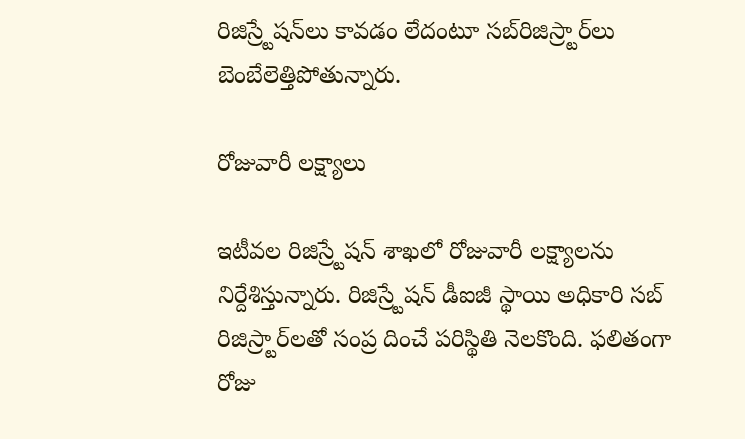రిజిస్ర్టేషన్‌లు కావడం లేదంటూ సబ్‌రిజిస్ర్టార్‌లు బెంబేలెత్తిపోతున్నారు.

రోజువారీ లక్ష్యాలు

ఇటీవల రిజిస్ర్టేషన్‌ శాఖలో రోజువారీ లక్ష్యాలను నిర్దేశిస్తున్నారు. రిజిస్ర్టేషన్‌ డీఐజీ స్థాయి అధికారి సబ్‌ రిజిస్ర్టార్‌లతో సంప్ర దించే పరిస్థితి నెలకొంది. ఫలితంగా రోజు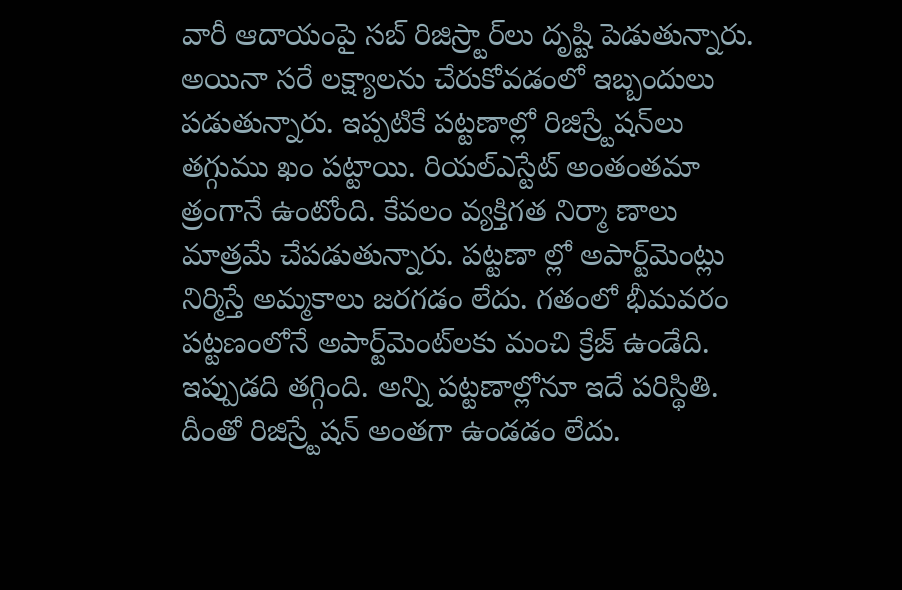వారీ ఆదాయంపై సబ్‌ రిజిస్ర్టార్‌లు దృష్టి పెడుతున్నారు. అయినా సరే లక్ష్యాలను చేరుకోవడంలో ఇబ్బందులు పడుతున్నారు. ఇప్పటికే పట్టణాల్లో రిజిస్ర్టేషన్‌లు తగ్గుము ఖం పట్టాయి. రియల్‌ఎస్టేట్‌ అంతంతమా త్రంగానే ఉంటోంది. కేవలం వ్యక్తిగత నిర్మా ణాలు మాత్రమే చేపడుతున్నారు. పట్టణా ల్లో అపార్ట్‌మెంట్లు నిర్మిస్తే అమ్మకాలు జరగడం లేదు. గతంలో భీమవరం పట్టణంలోనే అపార్ట్‌మెంట్‌లకు మంచి క్రేజ్‌ ఉండేది. ఇప్పుడది తగ్గింది. అన్ని పట్టణాల్లోనూ ఇదే పరిస్థితి. దీంతో రిజిస్ర్టేషన్‌ అంతగా ఉండడం లేదు.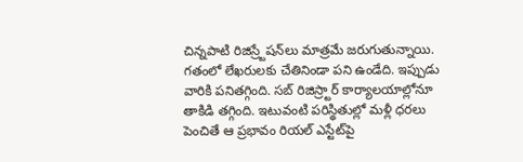చిన్నపాటి రిజిస్ర్టేషన్‌లు మాత్రమే జరుగుతున్నాయి. గతంలో లేఖరులకు చేతినిండా పని ఉండేది. ఇప్పుడు వారికి పనితగ్గింది. సబ్‌ రిజిస్ర్టార్‌ కార్యాలయాల్లోనూ తాకిడి తగ్గింది. ఇటువంటి పరిస్థితుల్లో మళ్లీ ధరలు పెంచితే ఆ ప్రభావం రియల్‌ ఎస్టేట్‌పై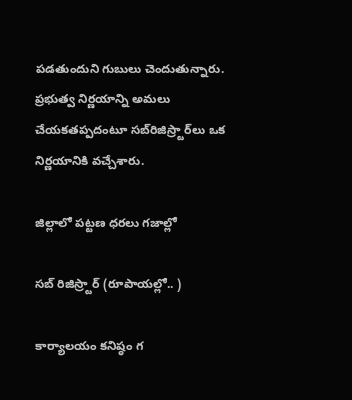పడతుందుని గుబులు చెందుతున్నారు. ప్రభుత్వ నిర్ణయాన్ని అమలు చేయకతప్పదంటూ సబ్‌రిజిస్ర్టార్‌లు ఒక నిర్ణయానికి వచ్చేశారు.

జిల్లాలో పట్టణ ధరలు గజాల్లో

సబ్‌ రిజిస్ర్టార్‌ (రూపాయల్లో.. )

కార్యాలయం కనిష్ఠం గ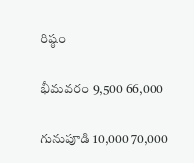రిష్ఠం

భీమవరం 9,500 66,000

గునుపూడి 10,000 70,000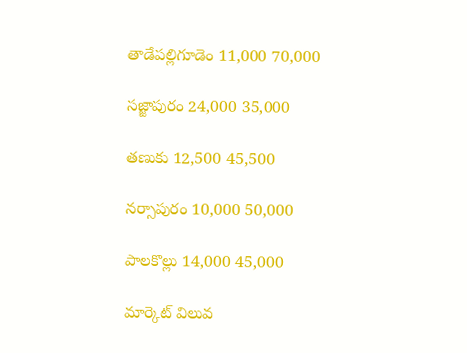తాడేపల్లిగూడెం 11,000 70,000

సజ్జాపురం 24,000 35,000

తణుకు 12,500 45,500

నర్సాపురం 10,000 50,000

పాలకొల్లు 14,000 45,000

మార్కెట్‌ విలువ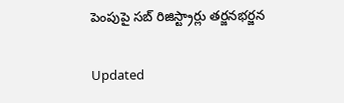పెంపుపై సబ్‌ రిజిస్ట్రార్లు తర్జనభర్జన

Updated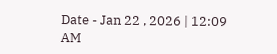Date - Jan 22 , 2026 | 12:09 AM